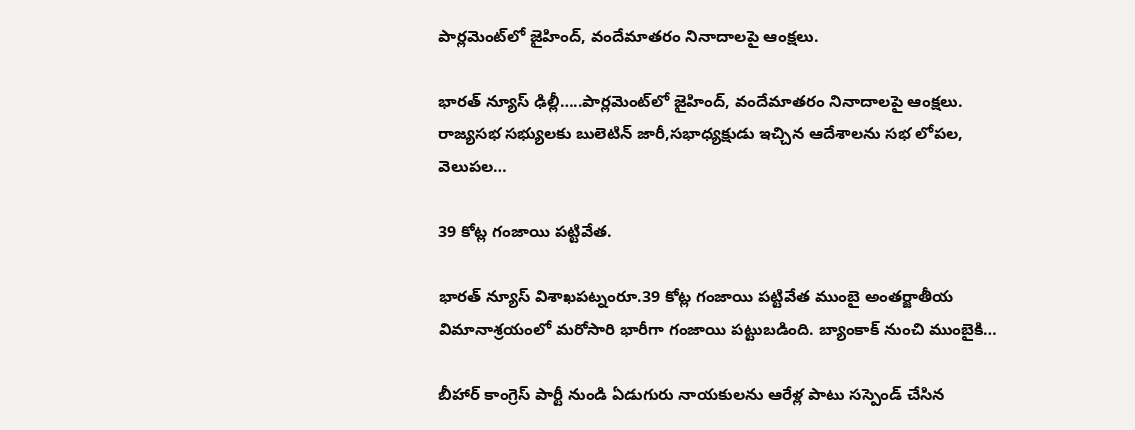పార్లమెంట్‌లో జైహింద్‌, వందేమాతరం నినాదాలపై ఆంక్షలు.

భారత్ న్యూస్ ఢిల్లీ…..పార్లమెంట్‌లో జైహింద్‌, వందేమాతరం నినాదాలపై ఆంక్షలు. రాజ్యసభ సభ్యులకు బులెటిన్‌ జారీ,సభాధ్యక్షుడు ఇచ్చిన ఆదేశాలను సభ లోపల, వెలుపల…

39 కోట్ల గంజాయి పట్టివేత.

భారత్ న్యూస్ విశాఖపట్నంరూ.39 కోట్ల గంజాయి పట్టివేత ముంబై అంతర్జాతీయ విమానాశ్రయంలో మరోసారి భారీగా గంజాయి పట్టుబడింది. బ్యాంకాక్ నుంచి ముంబైకి…

బీహార్ కాంగ్రెస్ పార్టీ నుండి ఏడుగురు నాయకులను ఆరేళ్ల పాటు సస్పెండ్ చేసిన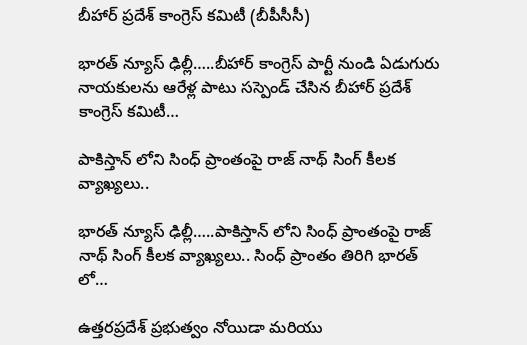బీహార్ ప్రదేశ్ కాంగ్రెస్ కమిటీ (బీపీసీసీ)

భారత్ న్యూస్ ఢిల్లీ…..బీహార్ కాంగ్రెస్ పార్టీ నుండి ఏడుగురు నాయకులను ఆరేళ్ల పాటు సస్పెండ్ చేసిన బీహార్ ప్రదేశ్ కాంగ్రెస్ కమిటీ…

పాకిస్తాన్ లోని సింధ్ ప్రాంతంపై రాజ్ నాథ్ సింగ్ కీలక వ్యాఖ్యలు..

భారత్ న్యూస్ ఢిల్లీ…..పాకిస్తాన్ లోని సింధ్ ప్రాంతంపై రాజ్ నాథ్ సింగ్ కీలక వ్యాఖ్యలు.. సింధ్ ప్రాంతం తిరిగి భారత్ లో…

ఉత్తరప్రదేశ్ ప్రభుత్వం నోయిడా మరియు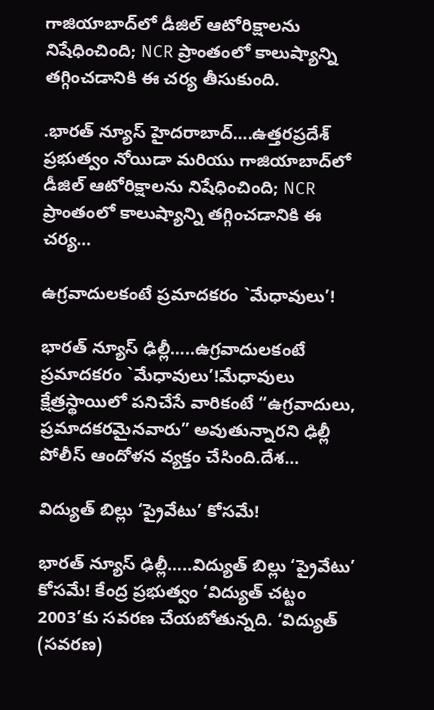గాజియాబాద్‌లో డీజిల్ ఆటోరిక్షాలను నిషేధించింది; NCR ప్రాంతంలో కాలుష్యాన్ని తగ్గించడానికి ఈ చర్య తీసుకుంది.

.భారత్ న్యూస్ హైదరాబాద్….ఉత్తరప్రదేశ్ ప్రభుత్వం నోయిడా మరియు గాజియాబాద్‌లో డీజిల్ ఆటోరిక్షాలను నిషేధించింది; NCR ప్రాంతంలో కాలుష్యాన్ని తగ్గించడానికి ఈ చర్య…

ఉగ్రవాదులకంటే ప్రమాదకరం `మేధావులు’!

భారత్ న్యూస్ ఢిల్లీ…..ఉగ్రవాదులకంటే ప్రమాదకరం `మేధావులు’!మేధావులు క్షేత్రస్థాయిలో పనిచేసే వారికంటే “ఉగ్రవాదులు, ప్రమాదకరమైనవారు” అవుతున్నారని ఢిల్లీ పోలీస్ ఆందోళన వ్యక్తం చేసింది.దేశ…

విద్యుత్‌ బిల్లు ‘ప్రైవేటు’ కోసమే!

భారత్ న్యూస్ ఢిల్లీ…..విద్యుత్‌ బిల్లు ‘ప్రైవేటు’ కోసమే! కేంద్ర ప్రభుత్వం ‘విద్యుత్‌ చట్టం 2003’కు సవరణ చేయబోతున్నది. ‘విద్యుత్‌ (సవరణ)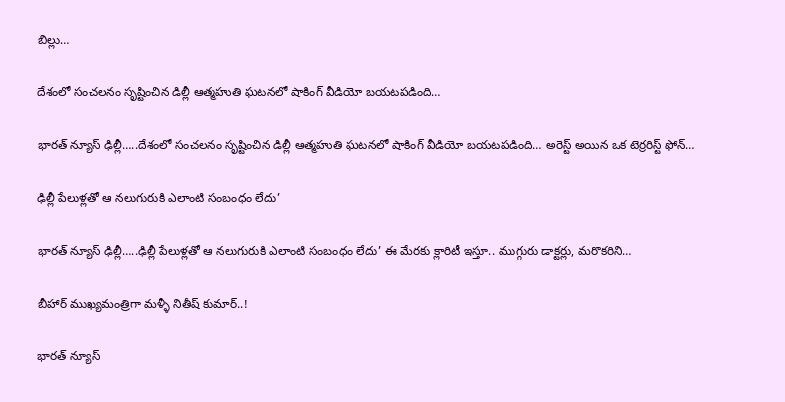బిల్లు…

దేశంలో సంచలనం సృష్టించిన డిల్లీ ఆత్మహుతి ఘటనలో షాకింగ్ వీడియో బయటపడింది…

భారత్ న్యూస్ ఢిల్లీ…..దేశంలో సంచలనం సృష్టించిన డిల్లీ ఆత్మహుతి ఘటనలో షాకింగ్ వీడియో బయటపడింది… అరెస్ట్ అయిన ఒక టెర్రరిస్ట్ ఫోన్…

ఢిల్లీ పేలుళ్లతో ఆ నలుగురుకి ఎలాంటి సంబంధం లేదు’

భారత్ న్యూస్ ఢిల్లీ…..ఢిల్లీ పేలుళ్లతో ఆ నలుగురుకి ఎలాంటి సంబంధం లేదు’ ఈ మేరకు క్లారిటీ ఇస్తూ.. ముగ్గురు డాక్టర్లు, మరొకరిని…

బీహార్ ముఖ్యమంత్రిగా మళ్ళీ నితీష్ కుమార్..!

భారత్ న్యూస్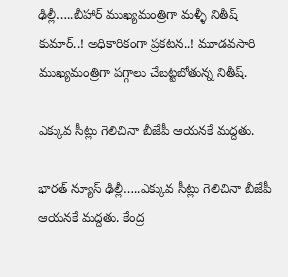ఢిల్లీ…..బీహార్ ముఖ్యమంత్రిగా మళ్ళీ నితీష్ కుమార్..! అధికారికంగా ప్రకటన..! మూడవసారి ముఖ్యమంత్రిగా పగ్గాలు చేబట్టబోతున్న నితీష్.

ఎక్కువ సీట్లు గెలిచినా బీజేపీ ఆయనకే మద్దతు.

భారత్ న్యూస్ ఢిల్లీ…..ఎక్కువ సీట్లు గెలిచినా బీజేపీ ఆయనకే మద్దతు. కేంద్ర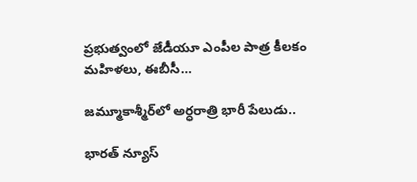ప్రభుత్వంలో జేడీయూ ఎంపీల పాత్ర కీలకం మహిళలు, ఈబీసీ…

జమ్మూకాశ్మీర్‌లో అర్ధరాత్రి భారీ పేలుడు..

భారత్ న్యూస్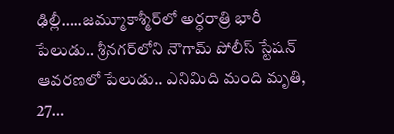ఢిల్లీ…..జమ్మూకాశ్మీర్‌లో అర్ధరాత్రి భారీ పేలుడు.. శ్రీనగర్‌లోని నౌగామ్‌ పోలీస్‌ స్టేషన్‌ ఆవరణలో పేలుడు.. ఎనిమిది మంది మృతి, 27…